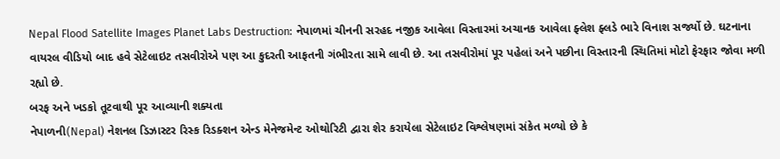Nepal Flood Satellite Images Planet Labs Destruction: નેપાળમાં ચીનની સરહદ નજીક આવેલા વિસ્તારમાં અચાનક આવેલા ફ્લેશ ફ્લડે ભારે વિનાશ સર્જ્યો છે. ઘટનાના વાયરલ વીડિયો બાદ હવે સેટેલાઇટ તસવીરોએ પણ આ કુદરતી આફતની ગંભીરતા સામે લાવી છે. આ તસવીરોમાં પૂર પહેલાં અને પછીના વિસ્તારની સ્થિતિમાં મોટો ફેરફાર જોવા મળી રહ્યો છે.
બરફ અને ખડકો તૂટવાથી પૂર આવ્યાની શક્યતા
નેપાળની(Nepal) નેશનલ ડિઝાસ્ટર રિસ્ક રિડક્શન એન્ડ મેનેજમેન્ટ ઓથોરિટી દ્વારા શેર કરાયેલા સેટેલાઇટ વિશ્લેષણમાં સંકેત મળ્યો છે કે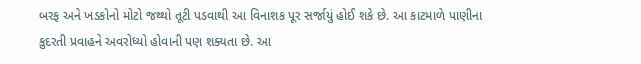બરફ અને ખડકોનો મોટો જથ્થો તૂટી પડવાથી આ વિનાશક પૂર સર્જાયું હોઈ શકે છે. આ કાટમાળે પાણીના કુદરતી પ્રવાહને અવરોધ્યો હોવાની પણ શક્યતા છે. આ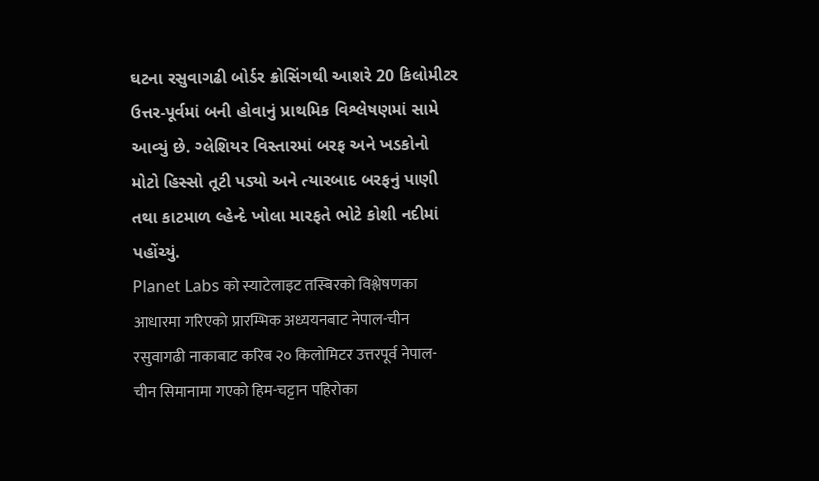ઘટના રસુવાગઢી બોર્ડર ક્રોસિંગથી આશરે 20 કિલોમીટર ઉત્તર-પૂર્વમાં બની હોવાનું પ્રાથમિક વિશ્લેષણમાં સામે આવ્યું છે. ગ્લેશિયર વિસ્તારમાં બરફ અને ખડકોનો મોટો હિસ્સો તૂટી પડ્યો અને ત્યારબાદ બરફનું પાણી તથા કાટમાળ લ્હેન્દે ખોલા મારફતે ભોટે કોશી નદીમાં પહોંચ્યું.
Planet Labs को स्याटेलाइट तस्बिरको विश्लेषणका आधारमा गरिएको प्रारम्भिक अध्ययनबाट नेपाल-चीन रसुवागढी नाकाबाट करिब २० किलोमिटर उत्तरपूर्व नेपाल-चीन सिमानामा गएको हिम-चट्टान पहिरोका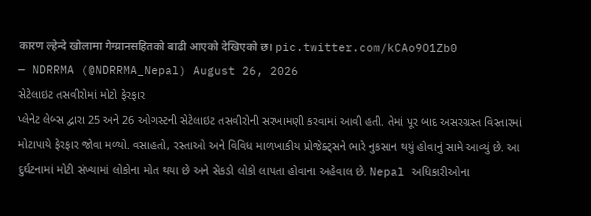कारण ल्हेन्दे खोलामा गेग्य्रानसहितको बाढी आएको देखिएको छ। pic.twitter.com/kCAo9O1Zb0
— NDRRMA (@NDRRMA_Nepal) August 26, 2026
સેટેલાઇટ તસવીરોમાં મોટો ફેરફાર
પ્લેનેટ લેબ્સ દ્વારા 25 અને 26 ઓગસ્ટની સેટેલાઇટ તસવીરોની સરખામણી કરવામાં આવી હતી. તેમાં પૂર બાદ અસરગ્રસ્ત વિસ્તારમાં મોટાપાયે ફેરફાર જોવા મળ્યો. વસાહતો, રસ્તાઓ અને વિવિધ માળખાકીય પ્રોજેક્ટ્સને ભારે નુકસાન થયું હોવાનું સામે આવ્યું છે. આ દુર્ઘટનામાં મોટી સંખ્યામાં લોકોના મોત થયા છે અને સેંકડો લોકો લાપતા હોવાના અહેવાલ છે. Nepal અધિકારીઓના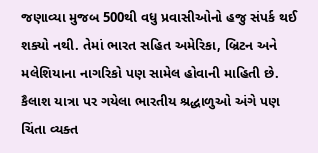જણાવ્યા મુજબ 500થી વધુ પ્રવાસીઓનો હજુ સંપર્ક થઈ શક્યો નથી. તેમાં ભારત સહિત અમેરિકા, બ્રિટન અને મલેશિયાના નાગરિકો પણ સામેલ હોવાની માહિતી છે. કૈલાશ યાત્રા પર ગયેલા ભારતીય શ્રદ્ધાળુઓ અંગે પણ ચિંતા વ્યક્ત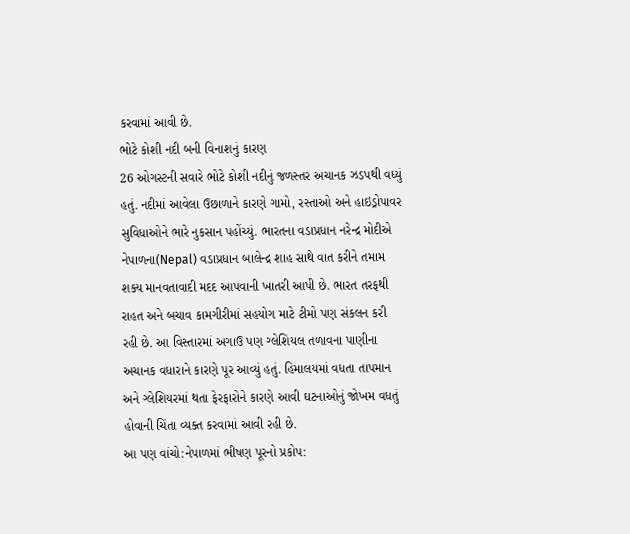કરવામાં આવી છે.
ભોટે કોશી નદી બની વિનાશનું કારણ
26 ઓગસ્ટની સવારે ભોટે કોશી નદીનું જળસ્તર અચાનક ઝડપથી વધ્યું હતું. નદીમાં આવેલા ઉછાળાને કારણે ગામો, રસ્તાઓ અને હાઇડ્રોપાવર સુવિધાઓને ભારે નુકસાન પહોંચ્યું. ભારતના વડાપ્રધાન નરેન્દ્ર મોદીએ નેપાળના(Nepal) વડાપ્રધાન બાલેન્દ્ર શાહ સાથે વાત કરીને તમામ શક્ય માનવતાવાદી મદદ આપવાની ખાતરી આપી છે. ભારત તરફથી રાહત અને બચાવ કામગીરીમાં સહયોગ માટે ટીમો પણ સંકલન કરી રહી છે. આ વિસ્તારમાં અગાઉ પણ ગ્લેશિયલ તળાવના પાણીના અચાનક વધારાને કારણે પૂર આવ્યું હતું. હિમાલયમાં વધતા તાપમાન અને ગ્લેશિયરમાં થતા ફેરફારોને કારણે આવી ઘટનાઓનું જોખમ વધતું હોવાની ચિંતા વ્યક્ત કરવામાં આવી રહી છે.
આ પણ વાંચો:નેપાળમાં ભીષણ પૂરનો પ્રકોપ: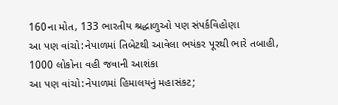160ના મોત, 133 ભારતીય શ્રદ્ધાળુઓ પણ સંપર્કવિહોણા
આ પણ વાંચો:નેપાળમાં તિબેટથી આવેલા ભયંકર પૂરથી ભારે તબાહી, 1000 લોકોના વહી જવાની આશંકા
આ પણ વાંચો:નેપાળમાં હિમાલયનું મહાસંકટ;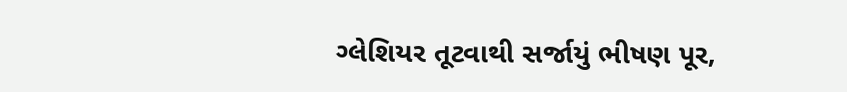ગ્લેશિયર તૂટવાથી સર્જાયું ભીષણ પૂર,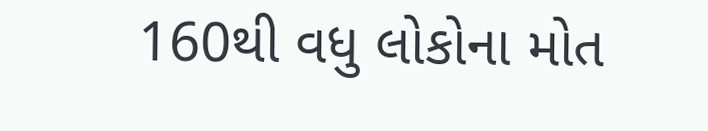160થી વધુ લોકોના મોત